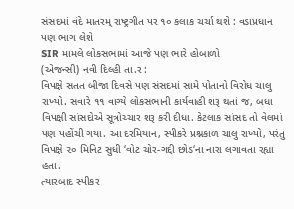સંસદમાં વંદે માતરમ્ રાષ્ટ્રગીત પર ૧૦ કલાક ચર્ચા થશે : વડાપ્રધાન પણ ભાગ લેશે
SIR મામલે લોકસભામાં આજે પણ ભારે હોબાળો
(એજન્સી) નવી દિલ્હી તા.ર :
વિપક્ષે સતત બીજા દિવસે પણ સંસદમાં સામે પોતાનો વિરોધ ચાલુ રાખ્યો. સવારે ૧૧ વાગ્યે લોકસભાની કાર્યવાહી શરૂ થતાં જ, બધા વિપક્ષી સાંસદોએ સૂત્રોચ્ચાર શરૂ કરી દીધા. કેટલાક સાંસદ તો વેલમાં પણ પહોંચી ગયા. આ દરમિયાન, સ્પીકરે પ્રશ્નકાળ ચાલુ રાખ્યો, પરંતુ વિપક્ષે ૨૦ મિનિટ સુધી ‘વોટ ચોર-ગદ્દી છોડ‘ના નારા લગાવતા રહ્યા હતા.
ત્યારબાદ સ્પીકર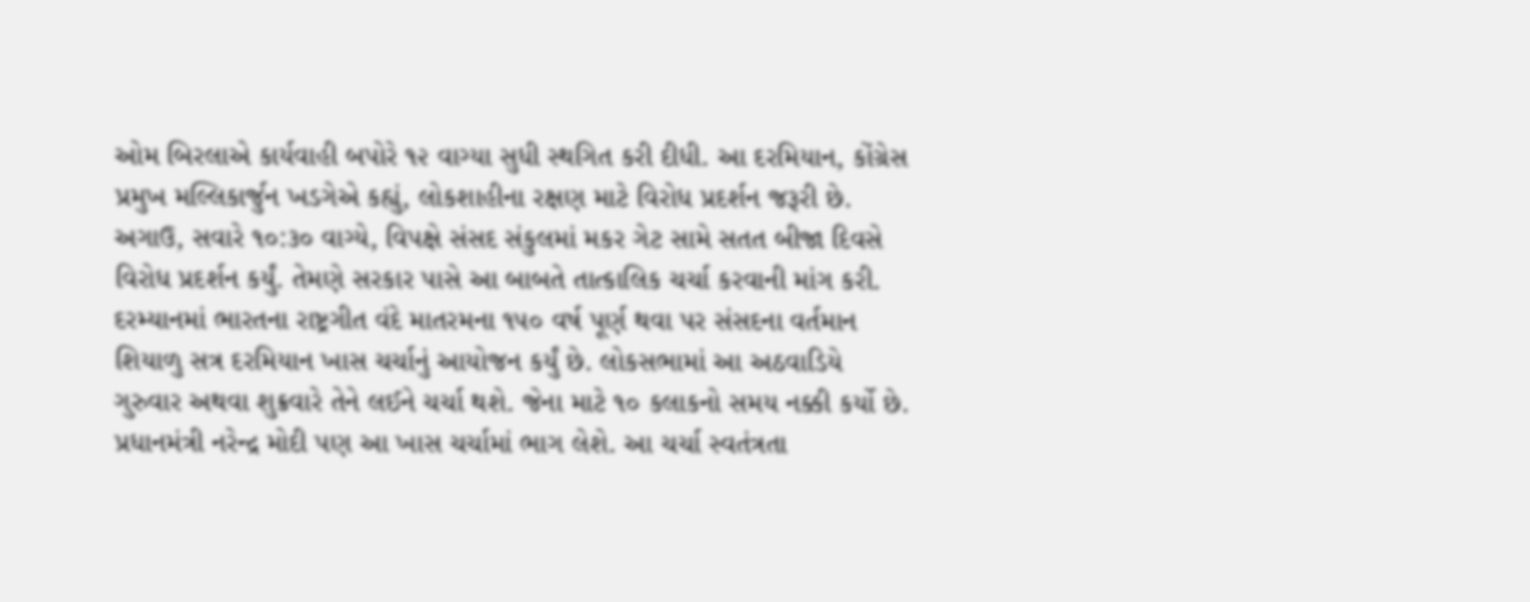ઓમ બિરલાએ કાર્યવાહી બપોરે ૧૨ વાગ્યા સુધી સ્થગિત કરી દીધી. આ દરમિયાન, કોંગ્રેસ પ્રમુખ મલ્લિકાર્જુન ખડગેએ કહ્યું, લોકશાહીના રક્ષણ માટે વિરોધ પ્રદર્શન જરૂરી છે. અગાઉ, સવારે ૧૦:૩૦ વાગ્યે, વિપક્ષે સંસદ સંકુલમાં મકર ગેટ સામે સતત બીજા દિવસે વિરોધ પ્રદર્શન કર્યું. તેમણે સરકાર પાસે આ બાબતે તાત્કાલિક ચર્ચા કરવાની માંગ કરી.
દરમ્યાનમાં ભારતના રાષ્ટ્રગીત વંદે માતરમના ૧૫૦ વર્ષ પૂર્ણ થવા પર સંસદના વર્તમાન શિયાળુ સત્ર દરમિયાન ખાસ ચર્ચાનું આયોજન કર્યું છે. લોકસભામાં આ અઠવાડિયે ગુરુવાર અથવા શુક્રવારે તેને લઈને ચર્ચા થશે. જેના માટે ૧૦ કલાકનો સમય નક્કી કર્યો છે. પ્રધાનમંત્રી નરેન્દ્ર મોદી પણ આ ખાસ ચર્ચામાં ભાગ લેશે. આ ચર્ચા સ્વતંત્રતા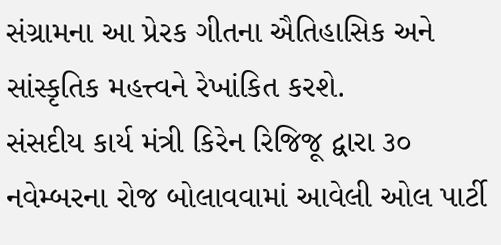સંગ્રામના આ પ્રેરક ગીતના ઐતિહાસિક અને સાંસ્કૃતિક મહત્ત્વને રેખાંકિત કરશે.
સંસદીય કાર્ય મંત્રી કિરેન રિજિજૂ દ્વારા ૩૦ નવેમ્બરના રોજ બોલાવવામાં આવેલી ઓલ પાર્ટી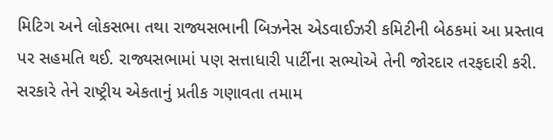મિટિગ અને લોકસભા તથા રાજ્યસભાની બિઝનેસ એડવાઈઝરી કમિટીની બેઠકમાં આ પ્રસ્તાવ પર સહમતિ થઈ. રાજ્યસભામાં પણ સત્તાધારી પાર્ટીના સભ્યોએ તેની જોરદાર તરફદારી કરી. સરકારે તેને રાષ્ટ્રીય એકતાનું પ્રતીક ગણાવતા તમામ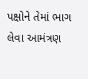પક્ષોને તેમાં ભાગ લેવા આમંત્રણ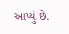આપ્યું છે.